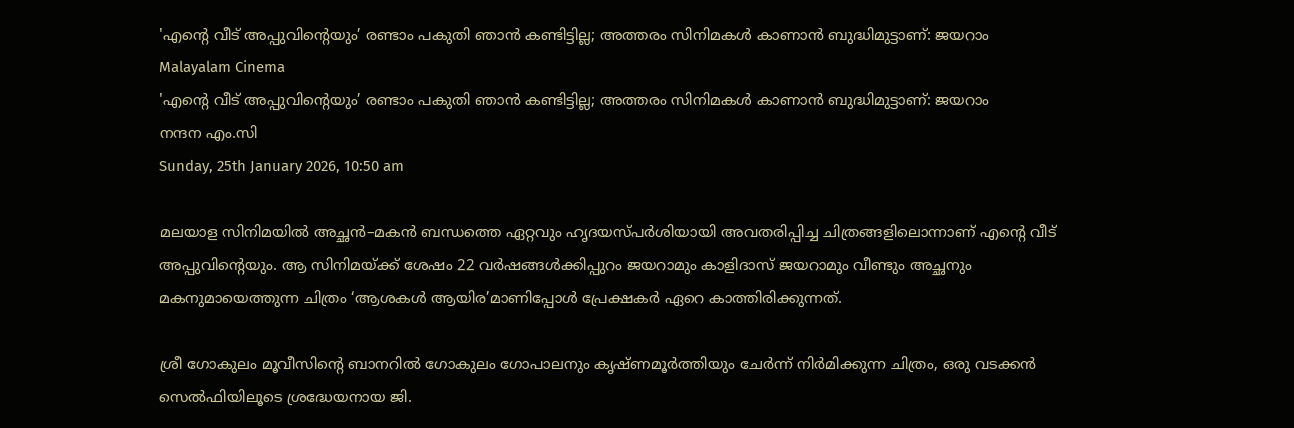'എൻ്റെ വീട് അപ്പുവിന്റെയും’ രണ്ടാം പകുതി ഞാൻ കണ്ടിട്ടില്ല; അത്തരം സിനിമകൾ കാണാൻ ബുദ്ധിമുട്ടാണ്: ജയറാം
Malayalam Cinema
'എൻ്റെ വീട് അപ്പുവിന്റെയും’ രണ്ടാം പകുതി ഞാൻ കണ്ടിട്ടില്ല; അത്തരം സിനിമകൾ കാണാൻ ബുദ്ധിമുട്ടാണ്: ജയറാം
നന്ദന എം.സി
Sunday, 25th January 2026, 10:50 am

മലയാള സിനിമയിൽ അച്ഛൻ–മകൻ ബന്ധത്തെ ഏറ്റവും ഹൃദയസ്പർശിയായി അവതരിപ്പിച്ച ചിത്രങ്ങളിലൊന്നാണ് എൻ്റെ വീട് അപ്പുവിന്റെയും. ആ സിനിമയ്ക്ക് ശേഷം 22 വർഷങ്ങൾക്കിപ്പുറം ജയറാമും കാളിദാസ് ജയറാമും വീണ്ടും അച്ഛനും മകനുമായെത്തുന്ന ചിത്രം ‘ആശകൾ ആയിര’മാണിപ്പോൾ പ്രേക്ഷകർ ഏറെ കാത്തിരിക്കുന്നത്.

ശ്രീ ഗോകുലം മൂവീസിന്റെ ബാനറിൽ ഗോകുലം ഗോപാലനും കൃഷ്ണമൂർത്തിയും ചേർന്ന് നിർമിക്കുന്ന ചിത്രം, ഒരു വടക്കൻ സെൽഫിയിലൂടെ ശ്രദ്ധേയനായ ജി.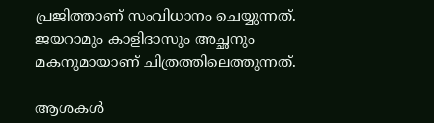പ്രജിത്താണ് സംവിധാനം ചെയ്യുന്നത്. ജയറാമും കാളിദാസും അച്ഛനും മകനുമായാണ് ചിത്രത്തിലെത്തുന്നത്.

ആശകൾ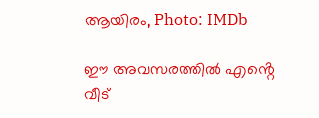ആയിരം, Photo: IMDb

ഈ അവസരത്തിൽ എൻ്റെ വീട്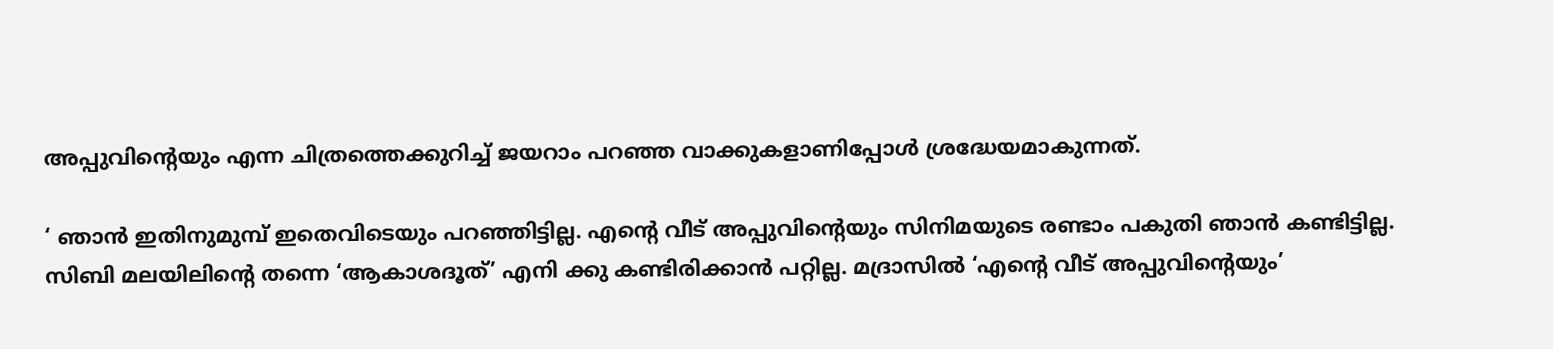അപ്പുവിന്റെയും എന്ന ചിത്രത്തെക്കുറിച്ച് ജയറാം പറഞ്ഞ വാക്കുകളാണിപ്പോൾ ശ്രദ്ധേയമാകുന്നത്.

‘ ഞാൻ ഇതിനുമുമ്പ് ഇതെവിടെയും പറഞ്ഞിട്ടില്ല. എൻ്റെ വീട് അപ്പുവിൻ്റെയും സിനിമയുടെ രണ്ടാം പകുതി ഞാൻ കണ്ടിട്ടില്ല. സിബി മലയിലിൻ്റെ തന്നെ ‘ആകാശദൂത്’ എനി ക്കു കണ്ടിരിക്കാൻ പറ്റില്ല. മദ്രാസിൽ ‘എന്റെ വീട് അപ്പുവിന്റെയും’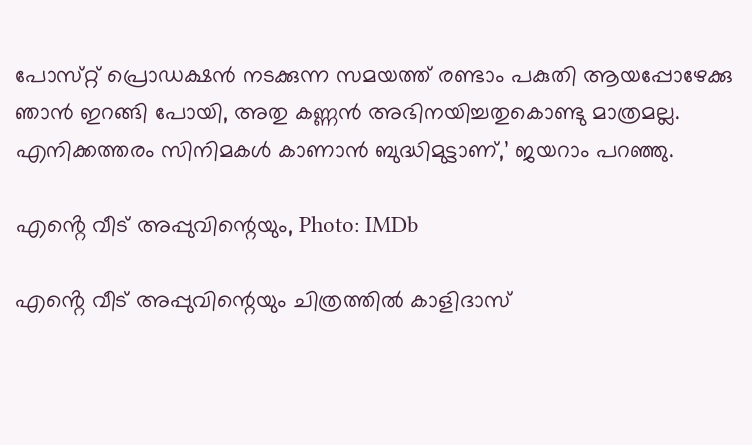പോസ്‌റ്റ് പ്രൊഡക്ഷൻ നടക്കുന്ന സമയത്ത് രണ്ടാം പകുതി ആയപ്പോഴേക്കു ഞാൻ ഇറങ്ങി പോയി, അതു കണ്ണൻ അഭിനയിച്ചതുകൊണ്ടു മാത്രമല്ല. എനിക്കത്തരം സിനിമകൾ കാണാൻ ബുദ്ധിമുട്ടാണ്,’ ജയറാം പറഞ്ഞു.

എൻ്റെ വീട് അപ്പുവിന്റെയും, Photo: IMDb

എൻ്റെ വീട് അപ്പുവിന്റെയും ചിത്രത്തിൽ കാളിദാസ്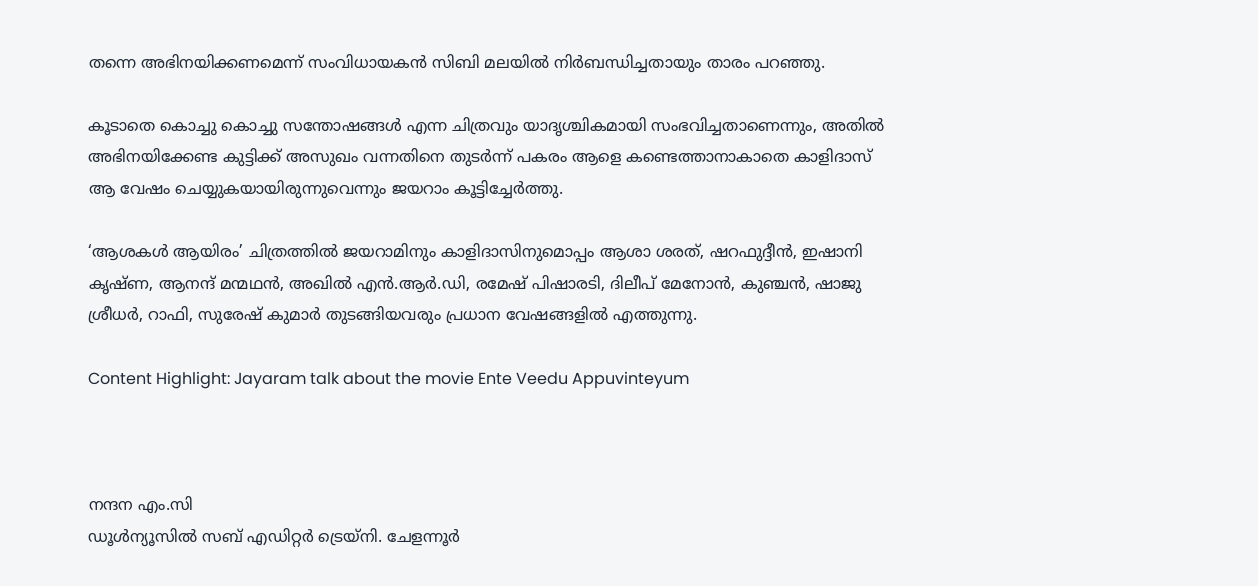തന്നെ അഭിനയിക്കണമെന്ന് സംവിധായകൻ സിബി മലയിൽ നിർബന്ധിച്ചതായും താരം പറഞ്ഞു.

കൂടാതെ കൊച്ചു കൊച്ചു സന്തോഷങ്ങൾ എന്ന ചിത്രവും യാദൃശ്ചികമായി സംഭവിച്ചതാണെന്നും, അതിൽ അഭിനയിക്കേണ്ട കുട്ടിക്ക് അസുഖം വന്നതിനെ തുടർന്ന് പകരം ആളെ കണ്ടെത്താനാകാതെ കാളിദാസ് ആ വേഷം ചെയ്യുകയായിരുന്നുവെന്നും ജയറാം കൂട്ടിച്ചേർത്തു.

‘ആശകൾ ആയിരം’ ചിത്രത്തിൽ ജയറാമിനും കാളിദാസിനുമൊപ്പം ആശാ ശരത്, ഷറഫുദ്ദീൻ, ഇഷാനി കൃഷ്ണ, ആനന്ദ് മന്മഥൻ, അഖിൽ എൻ.ആർ.ഡി, രമേഷ് പിഷാരടി, ദിലീപ് മേനോൻ, കുഞ്ചൻ, ഷാജു ശ്രീധർ, റാഫി, സുരേഷ് കുമാർ തുടങ്ങിയവരും പ്രധാന വേഷങ്ങളിൽ എത്തുന്നു.

Content Highlight: Jayaram talk about the movie Ente Veedu Appuvinteyum



നന്ദന എം.സി
ഡൂള്‍ന്യൂസില്‍ സബ് എഡിറ്റര്‍ ട്രെയ്‌നി. ചേളന്നൂര്‍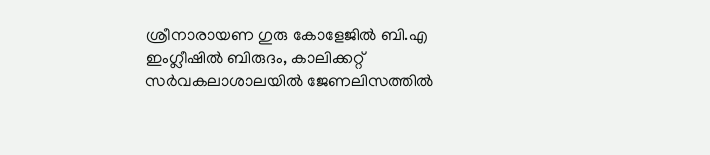ശ്രീനാരായണ ഗുരു കോളേജില്‍ ബി.എ ഇംഗ്ലീഷില്‍ ബിരുദം, കാലിക്കറ്റ് സര്‍വകലാശാലയില്‍ ജേണലിസത്തില്‍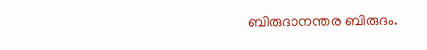ബിരുദാനന്തര ബിരുദം.